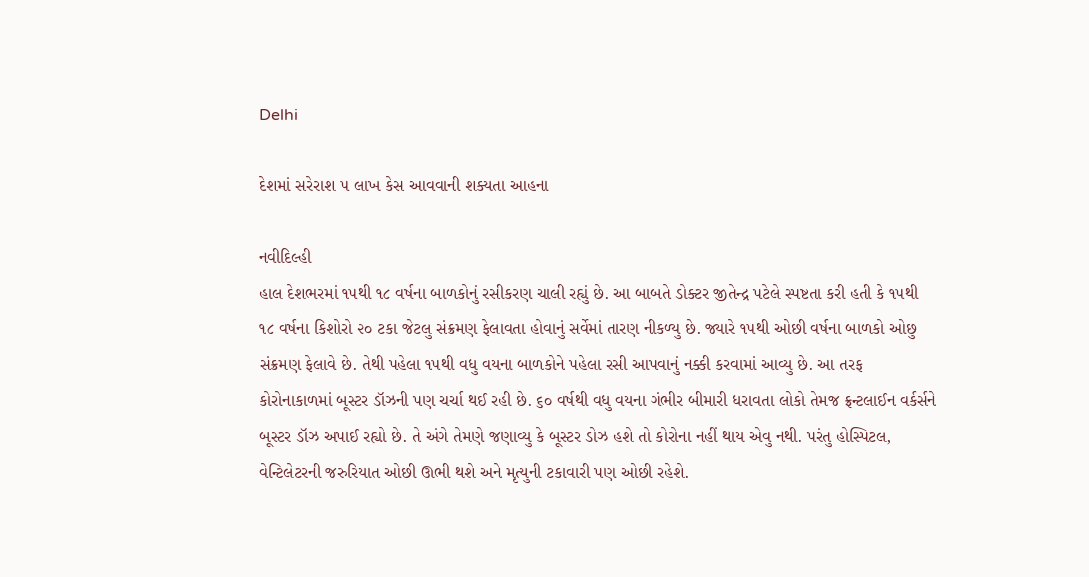Delhi

દેશમાં સરેરાશ ૫ લાખ કેસ આવવાની શક્યતા આહના

નવીદિલ્હી
હાલ દેશભરમાં ૧૫થી ૧૮ વર્ષના બાળકોનું રસીકરણ ચાલી રહ્યું છે. આ બાબતે ડોક્ટર જીતેન્દ્ર પટેલે સ્પષ્ટતા કરી હતી કે ૧૫થી ૧૮ વર્ષના કિશોરો ૨૦ ટકા જેટલુ સંક્રમણ ફેલાવતા હોવાનું સર્વેમાં તારણ નીકળ્યુ છે. જ્યારે ૧૫થી ઓછી વર્ષના બાળકો ઓછુ સંક્રમણ ફેલાવે છે. તેથી પહેલા ૧૫થી વધુ વયના બાળકોને પહેલા રસી આપવાનું નક્કી કરવામાં આવ્યુ છે. આ તરફ કોરોનાકાળમાં બૂસ્ટર ડૉઝની પણ ચર્ચા થઈ રહી છે. ૬૦ વર્ષથી વધુ વયના ગંભીર બીમારી ધરાવતા લોકો તેમજ ફ્રન્ટલાઈન વર્કર્સને બૂસ્ટર ડૉઝ અપાઈ રહ્યો છે. તે અંગે તેમણે જણાવ્યુ કે બૂસ્ટર ડોઝ હશે તો કોરોના નહીં થાય એવુ નથી. પરંતુ હોસ્પિટલ, વેન્ટિલેટરની જરુરિયાત ઓછી ઊભી થશે અને મૃત્યુની ટકાવારી પણ ઓછી રહેશે.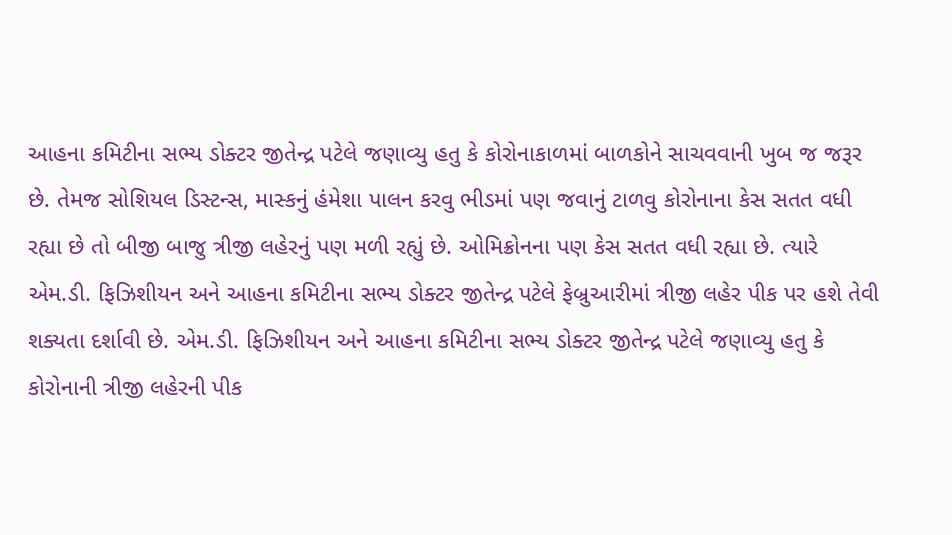આહના કમિટીના સભ્ય ડોક્ટર જીતેન્દ્ર પટેલે જણાવ્યુ હતુ કે કોરોનાકાળમાં બાળકોને સાચવવાની ખુબ જ જરૂર છે. તેમજ સોશિયલ ડિસ્ટન્સ, માસ્કનું હંમેશા પાલન કરવુ ભીડમાં પણ જવાનું ટાળવુ કોરોનાના કેસ સતત વધી રહ્યા છે તો બીજી બાજુ ત્રીજી લહેરનું પણ મળી રહ્યું છે. ઓમિક્રોનના પણ કેસ સતત વધી રહ્યા છે. ત્યારે એમ.ડી. ફિઝિશીયન અને આહના કમિટીના સભ્ય ડોક્ટર જીતેન્દ્ર પટેલે ફેબ્રુઆરીમાં ત્રીજી લહેર પીક પર હશે તેવી શક્યતા દર્શાવી છે. એમ.ડી. ફિઝિશીયન અને આહના કમિટીના સભ્ય ડોક્ટર જીતેન્દ્ર પટેલે જણાવ્યુ હતુ કે કોરોનાની ત્રીજી લહેરની પીક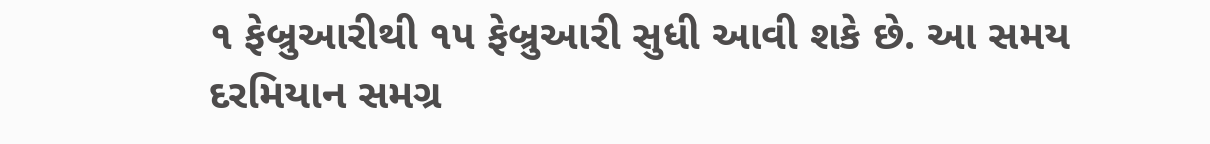૧ ફેબ્રુઆરીથી ૧૫ ફેબ્રુઆરી સુધી આવી શકે છે. આ સમય દરમિયાન સમગ્ર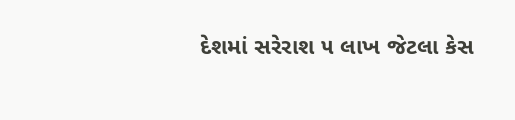દેશમાં સરેરાશ ૫ લાખ જેટલા કેસ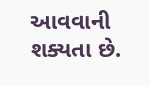આવવાની શક્યતા છે.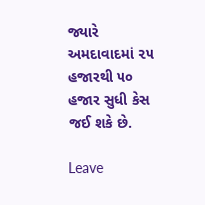જ્યારે અમદાવાદમાં ૨૫ હજારથી ૫૦ હજાર સુધી કેસ જઈ શકે છે.

Leave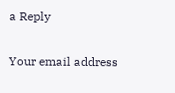a Reply

Your email address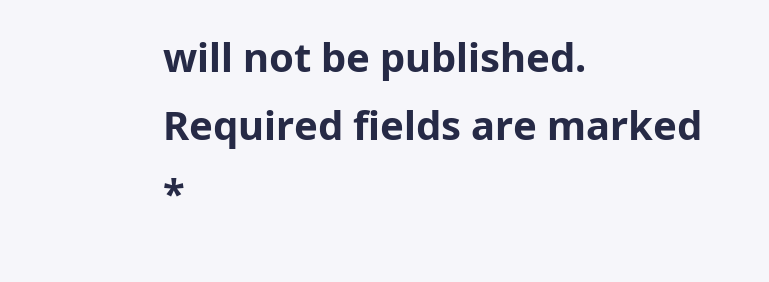will not be published. Required fields are marked *